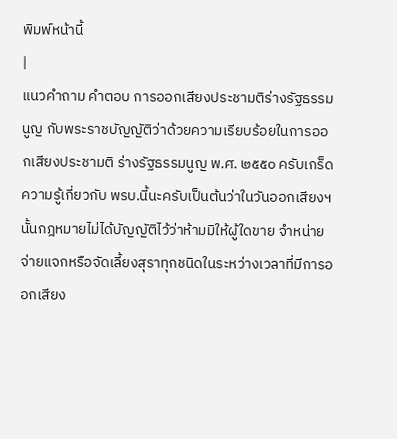พิมพ์หน้านี้
|
แนวคำถาม คำตอบ การออกเสียงประชามติร่างรัฐธรรมนูญ กับพระราชบัญญัติว่าด้วยความเรียบร้อยในการออกเสียงประชามติ ร่างรัฐธรรมนูญ พ.ศ. ๒๕๕๐ ครับเกร็ดความรู้เกี่ยวกับ พรบ.นี้นะครับเป็นต้นว่าในวันออกเสียงฯ นั้นกฎหมายไม่ได้บัญญัติไว้ว่าห้ามมิให้ผู้ใดขาย จำหน่าย จ่ายแจกหรือจัดเลี้ยงสุราทุกชนิดในระหว่างเวลาที่มีการออกเสียง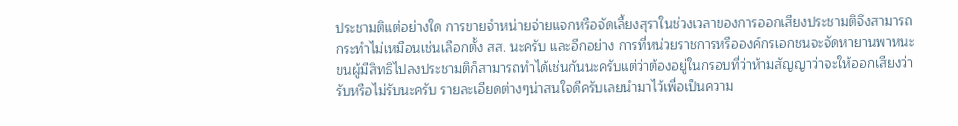ประชามติแต่อย่างใด การขายจำหน่ายจ่ายแจกหรือจัดเลี้ยงสุราในช่วงเวลาของการออกเสียงประชามติจึงสามารถกระทำไม่เหมือนเช่นเลือกตั้ง สส. นะครับ และอีกอย่าง การที่หน่วยราชการหรือองค์กรเอกชนจะจัดหายานพาหนะขนผู้มีสิทธิไปลงประชามติก็สามารถทำได้เช่นกันนะครับแต่ว่าต้องอยู่ในกรอบที่ว่าห้ามสัญญาว่าจะให้ออกเสียงว่ารับหรือไม่รับนะครับ รายละเอียดต่างๆน่าสนใจดีครับเลยนำมาไว้เพื่อเป็นความ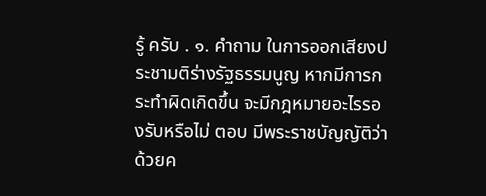รู้ ครับ . ๑. คำถาม ในการออกเสียงประชามติร่างรัฐธรรมนูญ หากมีการกระทำผิดเกิดขึ้น จะมีกฎหมายอะไรรองรับหรือไม่ ตอบ มีพระราชบัญญัติว่าด้วยค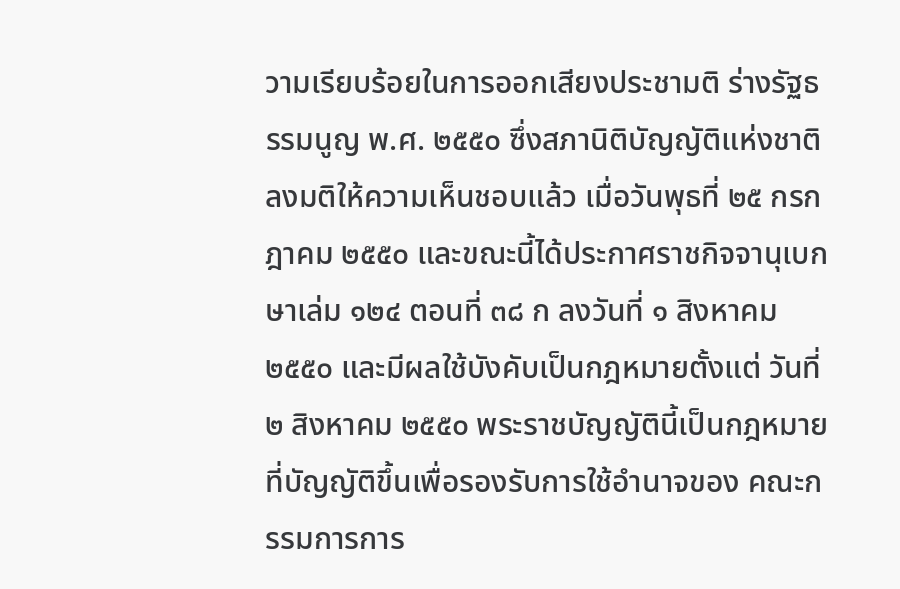วามเรียบร้อยในการออกเสียงประชามติ ร่างรัฐธรรมนูญ พ.ศ. ๒๕๕๐ ซึ่งสภานิติบัญญัติแห่งชาติลงมติให้ความเห็นชอบแล้ว เมื่อวันพุธที่ ๒๕ กรกฎาคม ๒๕๕๐ และขณะนี้ได้ประกาศราชกิจจานุเบกษาเล่ม ๑๒๔ ตอนที่ ๓๘ ก ลงวันที่ ๑ สิงหาคม ๒๕๕๐ และมีผลใช้บังคับเป็นกฎหมายตั้งแต่ วันที่ ๒ สิงหาคม ๒๕๕๐ พระราชบัญญัตินี้เป็นกฎหมายที่บัญญัติขึ้นเพื่อรองรับการใช้อำนาจของ คณะกรรมการการ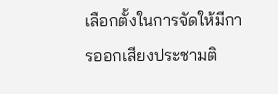เลือกตั้งในการจัดให้มีการออกเสียงประชามติ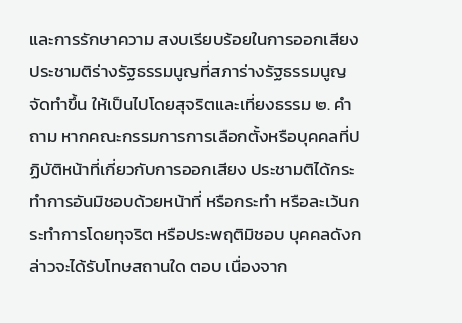และการรักษาความ สงบเรียบร้อยในการออกเสียงประชามติร่างรัฐธรรมนูญที่สภาร่างรัฐธรรมนูญจัดทำขึ้น ให้เป็นไปโดยสุจริตและเที่ยงธรรม ๒. คำถาม หากคณะกรรมการการเลือกตั้งหรือบุคคลที่ปฏิบัติหน้าที่เกี่ยวกับการออกเสียง ประชามติได้กระทำการอันมิชอบด้วยหน้าที่ หรือกระทำ หรือละเว้นกระทำการโดยทุจริต หรือประพฤติมิชอบ บุคคลดังกล่าวจะได้รับโทษสถานใด ตอบ เนื่องจาก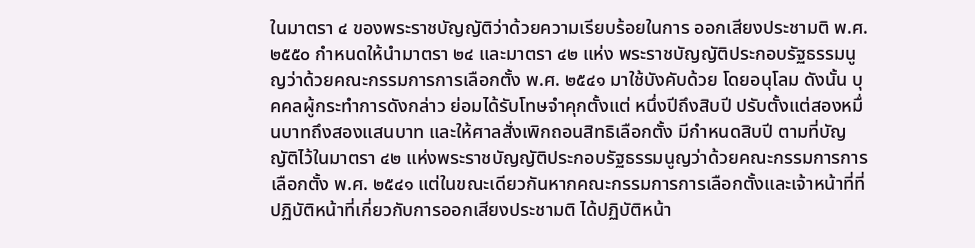ในมาตรา ๔ ของพระราชบัญญัติว่าด้วยความเรียบร้อยในการ ออกเสียงประชามติ พ.ศ. ๒๕๕๐ กำหนดให้นำมาตรา ๒๔ และมาตรา ๔๒ แห่ง พระราชบัญญัติประกอบรัฐธรรมนูญว่าด้วยคณะกรรมการการเลือกตั้ง พ.ศ. ๒๕๔๑ มาใช้บังคับด้วย โดยอนุโลม ดังนั้น บุคคลผู้กระทำการดังกล่าว ย่อมได้รับโทษจำคุกตั้งแต่ หนึ่งปีถึงสิบปี ปรับตั้งแต่สองหมื่นบาทถึงสองแสนบาท และให้ศาลสั่งเพิกถอนสิทธิเลือกตั้ง มีกำหนดสิบปี ตามที่บัญญัติไว้ในมาตรา ๔๒ แห่งพระราชบัญญัติประกอบรัฐธรรมนูญว่าด้วยคณะกรรมการการเลือกตั้ง พ.ศ. ๒๕๔๑ แต่ในขณะเดียวกันหากคณะกรรมการการเลือกตั้งและเจ้าหน้าที่ที่ปฏิบัติหน้าที่เกี่ยวกับการออกเสียงประชามติ ได้ปฏิบัติหน้า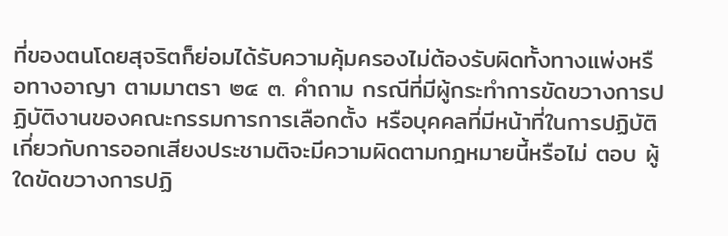ที่ของตนโดยสุจริตก็ย่อมได้รับความคุ้มครองไม่ต้องรับผิดทั้งทางแพ่งหรือทางอาญา ตามมาตรา ๒๔ ๓. คำถาม กรณีที่มีผู้กระทำการขัดขวางการปฏิบัติงานของคณะกรรมการการเลือกตั้ง หรือบุคคลที่มีหน้าที่ในการปฏิบัติเกี่ยวกับการออกเสียงประชามติจะมีความผิดตามกฎหมายนี้หรือไม่ ตอบ ผู้ใดขัดขวางการปฏิ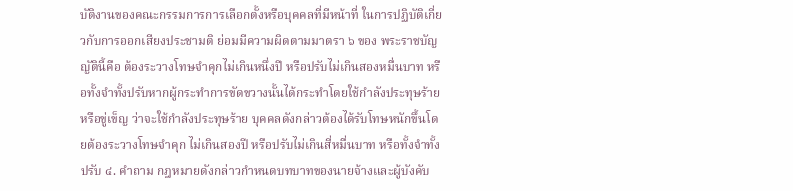บัติงานของคณะกรรมการการเลือกตั้งหรือบุคคลที่มีหน้าที่ ในการปฏิบัติเกี่ยวกับการออกเสียงประชามติ ย่อมมีความผิดตามมาตรา ๖ ของ พระราชบัญญัตินี้คือ ต้องระวางโทษจำคุกไม่เกินหนึ่งปี หรือปรับไม่เกินสองหมื่นบาท หรือทั้งจำทั้งปรับหากผู้กระทำการขัดขวางนั้นได้กระทำโดยใช้กำลังประทุษร้ายหรือขู่เข็ญ ว่าจะใช้กำลังประทุษร้าย บุคคลดังกล่าวต้องได้รับโทษหนักขึ้นโดยต้องระวางโทษจำคุก ไม่เกินสองปี หรือปรับไม่เกินสี่หมื่นบาท หรือทั้งจำทั้งปรับ ๔. คำถาม กฎหมายดังกล่าวกำหนดบทบาทของนายจ้างและผู้บังคับ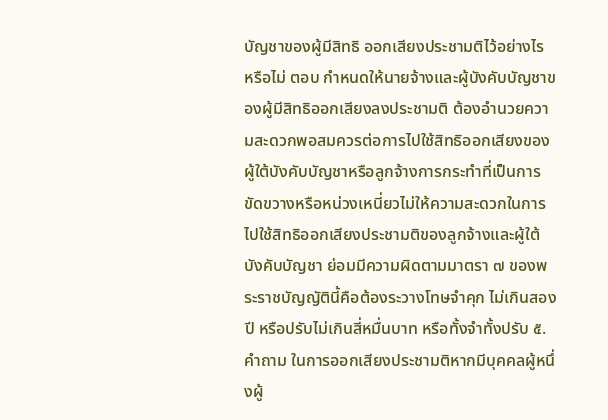บัญชาของผู้มีสิทธิ ออกเสียงประชามติไว้อย่างไร หรือไม่ ตอบ กำหนดให้นายจ้างและผู้บังคับบัญชาของผู้มีสิทธิออกเสียงลงประชามติ ต้องอำนวยความสะดวกพอสมควรต่อการไปใช้สิทธิออกเสียงของผู้ใต้บังคับบัญชาหรือลูกจ้างการกระทำที่เป็นการขัดขวางหรือหน่วงเหนี่ยวไม่ให้ความสะดวกในการไปใช้สิทธิออกเสียงประชามติของลูกจ้างและผู้ใต้บังคับบัญชา ย่อมมีความผิดตามมาตรา ๗ ของพระราชบัญญัตินี้คือต้องระวางโทษจำคุก ไม่เกินสองปี หรือปรับไม่เกินสี่หมื่นบาท หรือทั้งจำทั้งปรับ ๕. คำถาม ในการออกเสียงประชามติหากมีบุคคลผู้หนึ่งผู้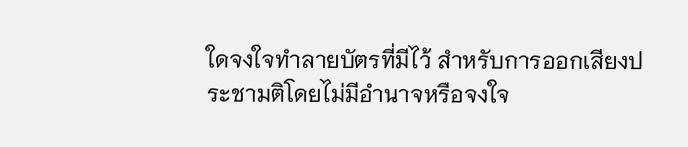ใดจงใจทำลายบัตรที่มีไว้ สำหรับการออกเสียงประชามติโดยไม่มีอำนาจหรือจงใจ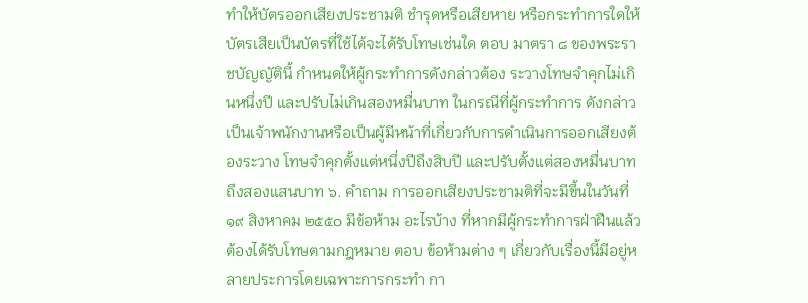ทำให้บัตรออกเสียงประชามติ ชำรุดหรือเสียหาย หรือกระทำการใดให้บัตรเสียเป็นบัตรที่ใช้ได้จะได้รับโทษเช่นใด ตอบ มาตรา ๘ ของพระราชบัญญัตินี้ กำหนดให้ผู้กระทำการดังกล่าวต้อง ระวางโทษจำคุกไม่เกินหนึ่งปี และปรับไม่เกินสองหมื่นบาท ในกรณีที่ผู้กระทำการ ดังกล่าวเป็นเจ้าพนักงานหรือเป็นผู้มีหน้าที่เกี่ยวกับการดำเนินการออกเสียงต้องระวาง โทษจำคุกตั้งแต่หนึ่งปีถึงสิบปี และปรับตั้งแต่สองหมื่นบาทถึงสองแสนบาท ๖. คำถาม การออกเสียงประชามติที่จะมีขึ้นในวันที่ ๑๙ สิงหาคม ๒๕๕๐ มีข้อห้าม อะไรบ้าง ที่หากมีผู้กระทำการฝ่าฝืนแล้ว ต้องได้รับโทษตามกฎหมาย ตอบ ข้อห้ามต่าง ๆ เกี่ยวกับเรื่องนี้มีอยู่หลายประการโดยเฉพาะการกระทำ กา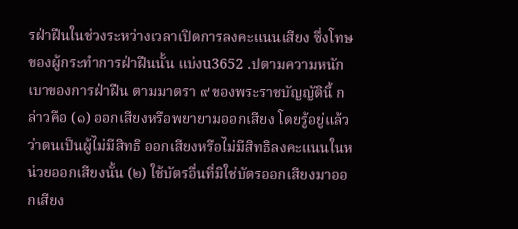รฝ่าฝืนในช่วงระหว่างเวลาเปิดการลงคะแนนเสียง ซึ่งโทษของผู้กระทำการฝ่าฝืนนั้น แบ่งu3652 .ปตามความหนักเบาของการฝ่าฝืน ตามมาตรา ๙ ของพระราชบัญญัตินี้ กล่าวคือ (๑) ออกเสียงหรือพยายามออกเสียง โดยรู้อยู่แล้วว่าตนเป็นผู้ไม่มีสิทธิ ออกเสียงหรือไม่มีสิทธิลงคะแนนในหน่วยออกเสียงนั้น (๒) ใช้บัตรอื่นที่มิใช่บัตรออกเสียงมาออกเสียง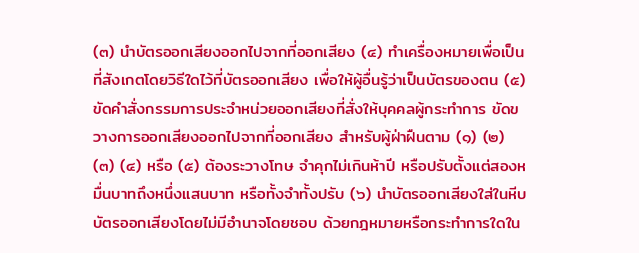(๓) นำบัตรออกเสียงออกไปจากที่ออกเสียง (๔) ทำเครื่องหมายเพื่อเป็นที่สังเกตโดยวิธีใดไว้ที่บัตรออกเสียง เพื่อให้ผู้อื่นรู้ว่าเป็นบัตรของตน (๕) ขัดคำสั่งกรรมการประจำหน่วยออกเสียงที่สั่งให้บุคคลผู้กระทำการ ขัดขวางการออกเสียงออกไปจากที่ออกเสียง สำหรับผู้ฝ่าฝืนตาม (๑) (๒) (๓) (๔) หรือ (๕) ต้องระวางโทษ จำคุกไม่เกินห้าปี หรือปรับตั้งแต่สองหมื่นบาทถึงหนึ่งแสนบาท หรือทั้งจำทั้งปรับ (๖) นำบัตรออกเสียงใส่ในหีบบัตรออกเสียงโดยไม่มีอำนาจโดยชอบ ด้วยกฎหมายหรือกระทำการใดใน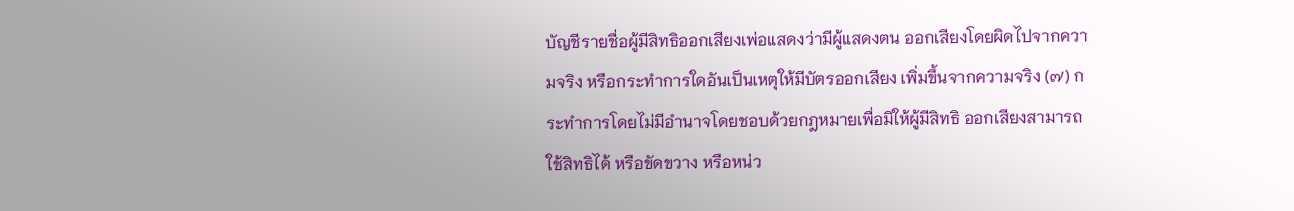บัญชีรายชื่อผู้มีสิทธิออกเสียงเพ่อแสดงว่ามีผู้แสดงตน ออกเสียงโดยผิดไปจากความจริง หรือกระทำการใดอันเป็นเหตุให้มีบัตรออกเสียง เพิ่มขึ้นจากความจริง (๗) กระทำการโดยไม่มีอำนาจโดยชอบด้วยกฎหมายเพื่อมิให้ผู้มีสิทธิ ออกเสียงสามารถใช้สิทธิได้ หรือขัดขวาง หรือหน่ว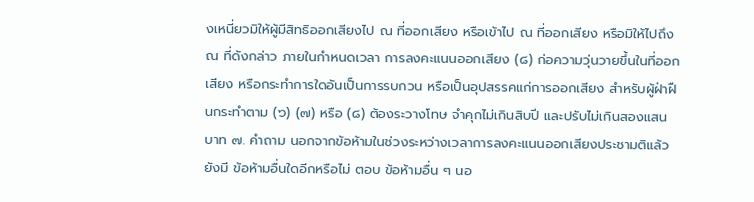งเหนี่ยวมิให้ผู้มีสิทธิออกเสียงไป ณ ที่ออกเสียง หรือเข้าไป ณ ที่ออกเสียง หรือมิให้ไปถึง ณ ที่ดังกล่าว ภายในกำหนดเวลา การลงคะแนนออกเสียง (๘) ก่อความวุ่นวายขึ้นในที่ออกเสียง หรือกระทำการใดอันเป็นการรบกวน หรือเป็นอุปสรรคแก่การออกเสียง สำหรับผู้ฝ่าฝืนกระทำตาม (๖) (๗) หรือ (๘) ต้องระวางโทษ จำคุกไม่เกินสิบปี และปรับไม่เกินสองแสนบาท ๗. คำถาม นอกจากข้อห้ามในช่วงระหว่างเวลาการลงคะแนนออกเสียงประชามติแล้วยังมี ข้อห้ามอื่นใดอีกหรือไม่ ตอบ ข้อห้ามอื่น ๆ นอ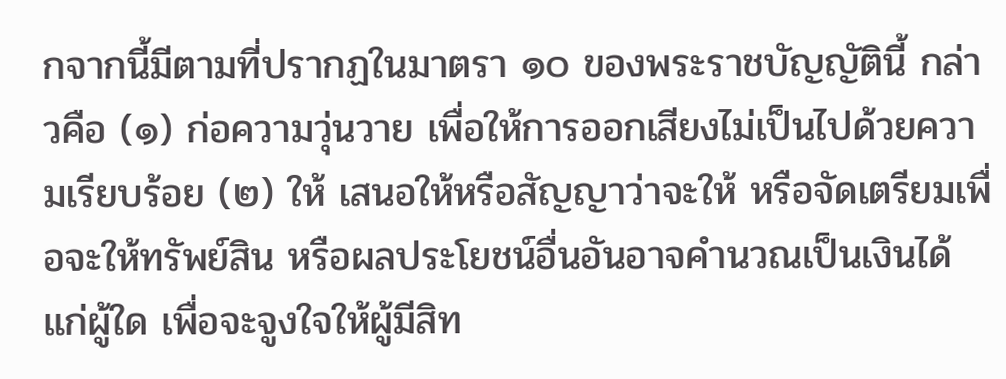กจากนี้มีตามที่ปรากฏในมาตรา ๑๐ ของพระราชบัญญัตินี้ กล่าวคือ (๑) ก่อความวุ่นวาย เพื่อให้การออกเสียงไม่เป็นไปด้วยความเรียบร้อย (๒) ให้ เสนอให้หรือสัญญาว่าจะให้ หรือจัดเตรียมเพื่อจะให้ทรัพย์สิน หรือผลประโยชน์อื่นอันอาจคำนวณเป็นเงินได้แก่ผู้ใด เพื่อจะจูงใจให้ผู้มีสิท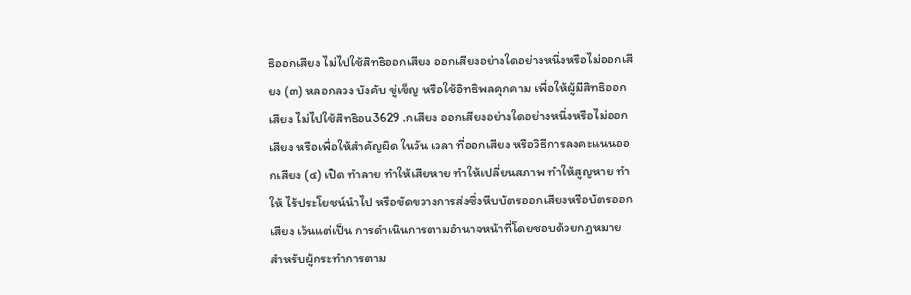ธิออกเสียง ไม่ไปใช้สิทธิออกเสียง ออกเสียงอย่างใดอย่างหนึ่งหรือไม่ออกเสียง (๓) หลอกลวง บังคับ ขู่เข็ญ หรือใช้อิทธิพลคุกคาม เพื่อให้ผู้มีสิทธิออกเสียง ไม่ไปใช้สิทธิอu3629 .กเสียง ออกเสียงอย่างใดอย่างหนึ่งหรือไม่ออกเสียง หรือเพื่อให้สำคัญผิด ในวัน เวลา ที่ออกเสียง หรือวิธีการลงคะแนนออกเสียง (๔) เปิด ทำลาย ทำให้เสียหาย ทำให้เปลี่ยนสภาพ ทำให้สูญหาย ทำให้ ไร้ประโยชน์นำไป หรือขัดขวางการส่งซึ่งหีบบัตรออกเสียงหรือบัตรออกเสียง เว้นแต่เป็น การดำเนินการตามอำนาจหน้าที่โดยชอบด้วยกฎหมาย สำหรับผู้กระทำการตาม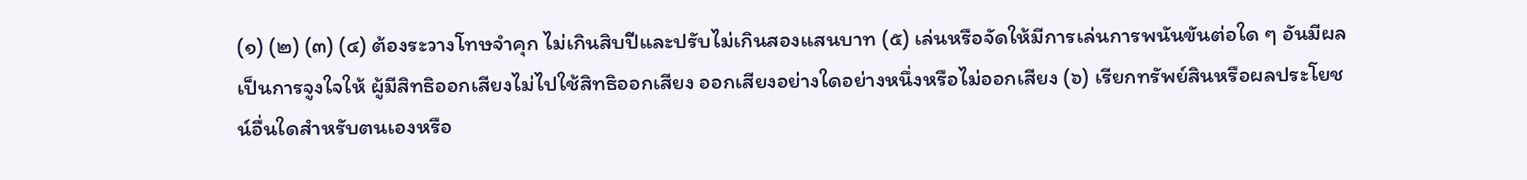(๑) (๒) (๓) (๔) ต้องระวางโทษจำคุก ไม่เกินสิบปีและปรับไม่เกินสองแสนบาท (๕) เล่นหรือจัดให้มีการเล่นการพนันขันต่อใด ๆ อันมีผลเป็นการจูงใจให้ ผู้มีสิทธิออกเสียงไม่ไปใช้สิทธิออกเสียง ออกเสียงอย่างใดอย่างหนึ่งหรือไม่ออกเสียง (๖) เรียกทรัพย์สินหรือผลประโยชน์อื่นใดสำหรับตนเองหรือ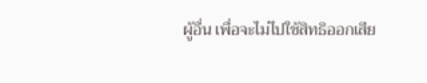ผู้อื่น เพื่อจะไม่ไปใช้สิทธิออกเสีย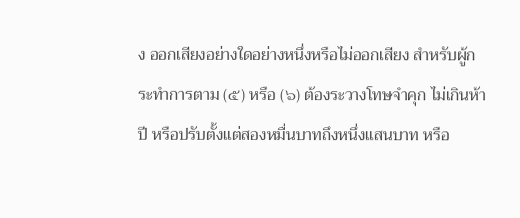ง ออกเสียงอย่างใดอย่างหนึ่งหรือไม่ออกเสียง สำหรับผู้กระทำการตาม (๕) หรือ (๖) ต้องระวางโทษจำคุก ไม่เกินห้าปี หรือปรับตั้งแต่สองหมื่นบาทถึงหนึ่งแสนบาท หรือ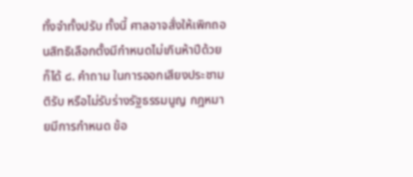ทั้งจำทั้งปรับ ทั้งนี้ ศาลอาจสั่งให้เพิกถอนสิทธิเลือกตั้งมีกำหนดไม่เกินห้าปีด้วยก็ได้ ๘. คำถาม ในการออกเสียงประชามติรับ หรือไม่รับร่างรัฐธรรมนูญ กฎหมายมีการกำหนด ข้อ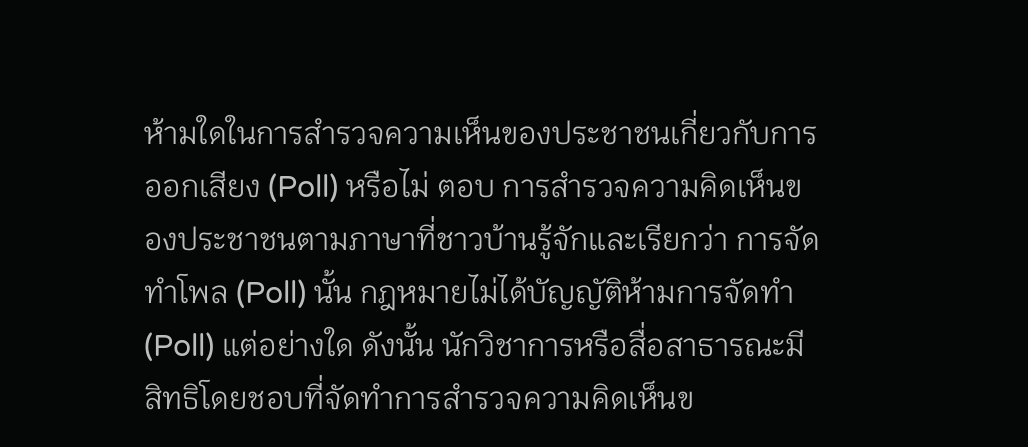ห้ามใดในการสำรวจความเห็นของประชาชนเกี่ยวกับการออกเสียง (Poll) หรือไม่ ตอบ การสำรวจความคิดเห็นของประชาชนตามภาษาที่ชาวบ้านรู้จักและเรียกว่า การจัดทำโพล (Poll) นั้น กฎหมายไม่ได้บัญญัติห้ามการจัดทำ (Poll) แต่อย่างใด ดังนั้น นักวิชาการหรือสื่อสาธารณะมีสิทธิโดยชอบที่จัดทำการสำรวจความคิดเห็นข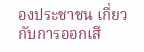องประชาชน เกี่ยวกับการออกเสี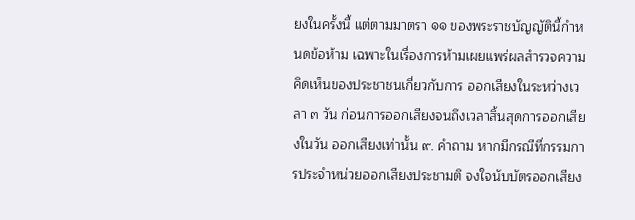ยงในครั้งนี้ แต่ตามมาตรา ๑๑ ของพระราชบัญญัตินี้กำหนดข้อห้าม เฉพาะในเรื่องการห้ามเผยแพร่ผลสำรวจความคิดเห็นของประชาชนเกี่ยวกับการ ออกเสียงในระหว่างเวลา ๓ วัน ก่อนการออกเสียงจนถึงเวลาสิ้นสุดการออกเสียงในวัน ออกเสียงเท่านั้น ๙. คำถาม หากมีกรณีที่กรรมการประจำหน่วยออกเสียงประชามติ จงใจนับบัตรออกเสียง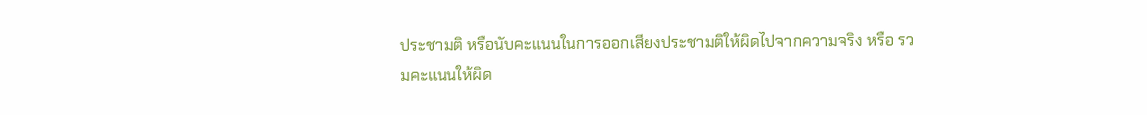ประชามติ หรือนับคะแนนในการออกเสียงประชามติให้ผิดไปจากความจริง หรือ รวมคะแนนให้ผิด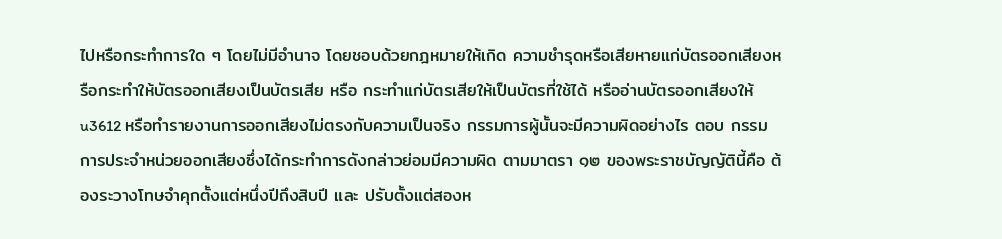ไปหรือกระทำการใด ๆ โดยไม่มีอำนาจ โดยชอบด้วยกฎหมายให้เกิด ความชำรุดหรือเสียหายแก่บัตรออกเสียงหรือกระทำให้บัตรออกเสียงเป็นบัตรเสีย หรือ กระทำแก่บัตรเสียให้เป็นบัตรที่ใช้ได้ หรืออ่านบัตรออกเสียงให้u3612 หรือทำรายงานการออกเสียงไม่ตรงกับความเป็นจริง กรรมการผู้นั้นจะมีความผิดอย่างไร ตอบ กรรมการประจำหน่วยออกเสียงซึ่งได้กระทำการดังกล่าวย่อมมีความผิด ตามมาตรา ๑๒ ของพระราชบัญญัตินี้คือ ต้องระวางโทษจำคุกตั้งแต่หนึ่งปีถึงสิบปี และ ปรับตั้งแต่สองห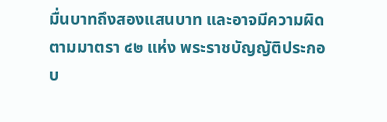มื่นบาทถึงสองแสนบาท และอาจมีความผิดตามมาตรา ๔๒ แห่ง พระราชบัญญัติประกอบ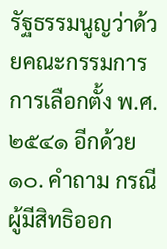รัฐธรรมนูญว่าด้วยคณะกรรมการการเลือกตั้ง พ.ศ. ๒๕๔๑ อีกด้วย ๑๐. คำถาม กรณีผู้มีสิทธิออก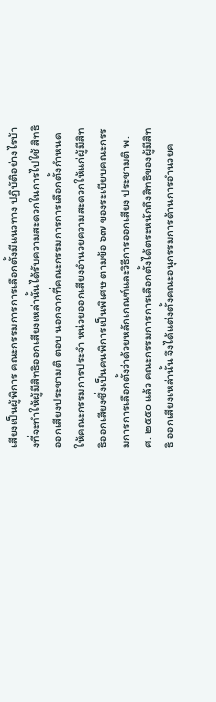เสียงเป็นผู้พิการ คณะกรรมการการเลือกตั้งมีแนวทาง ปฏิบัติอย่างไรบ้างที่จะทำให้ผู้มีสิทธิออกเสียงเหล่านั้นได้รับความสะดวกในการไปใช้ สิทธิออกเสียงประชามติ ตอบ นอกจากที่คณะกรรมการการเลือกตั้งกำหนดให้คณะกรรมการประจำ หน่วยออกเสียงอำนวยความสะดวกให้แก่ผู้มีสิทธิออกเสียงซึ่งเป็นคนพิการเป็นพิเศษ ตามข้อ ๖๗ ของระเบียบคณะกรรมการการเลือกตั้งว่าด้วยหลักเกณฑ์และวิธีการออกเสียง ประชามติ พ.ศ. ๒๕๕๐ แล้ว คณะกรรมการการเลือกตั้งได้ตระหนักถึงสิทธิของผู้มีสิทธิ ออกเสียงเหล่านั้น จึงได้แต่งตั้งคณะอนุกรรมการด้านการอำนวยค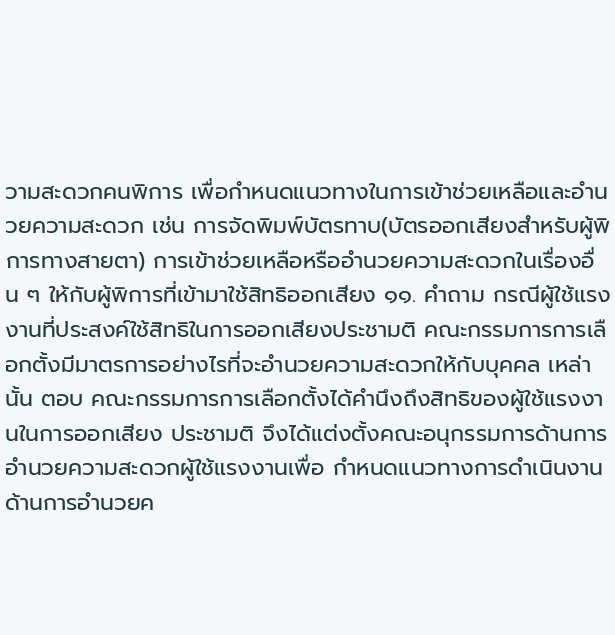วามสะดวกคนพิการ เพื่อกำหนดแนวทางในการเข้าช่วยเหลือและอำนวยความสะดวก เช่น การจัดพิมพ์บัตรทาบ(บัตรออกเสียงสำหรับผู้พิการทางสายตา) การเข้าช่วยเหลือหรืออำนวยความสะดวกในเรื่องอื่น ๆ ให้กับผู้พิการที่เข้ามาใช้สิทธิออกเสียง ๑๑. คำถาม กรณีผู้ใช้แรงงานที่ประสงค์ใช้สิทธิในการออกเสียงประชามติ คณะกรรมการการเลือกตั้งมีมาตรการอย่างไรที่จะอำนวยความสะดวกให้กับบุคคล เหล่านั้น ตอบ คณะกรรมการการเลือกตั้งได้คำนึงถึงสิทธิของผู้ใช้แรงงานในการออกเสียง ประชามติ จึงได้แต่งตั้งคณะอนุกรรมการด้านการอำนวยความสะดวกผู้ใช้แรงงานเพื่อ กำหนดแนวทางการดำเนินงานด้านการอำนวยค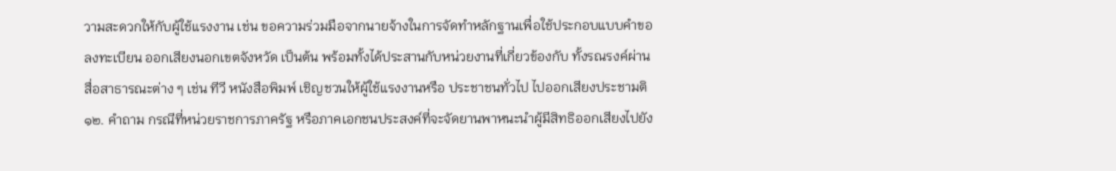วามสะดวกให้กับผู้ใช้แรงงาน เช่น ขอความร่วมมือจากนายจ้างในการจัดทำหลักฐานเพื่อใช้ประกอบแบบคำขอลงทะเบียน ออกเสียงนอกเขตจังหวัด เป็นต้น พร้อมทั้งได้ประสานกับหน่วยงานที่เกี่ยวข้องกับ ทั้งรณรงค์ผ่านสื่อสาธารณะต่าง ๆ เช่น ทีวี หนังสือพิมพ์ เชิญชวนให้ผู้ใช้แรงงานหรือ ประชาชนทั่วไป ไปออกเสียงประชามติ ๑๒. คำถาม กรณีที่หน่วยราชการภาครัฐ หรือภาคเอกชนประสงค์ที่จะจัดยานพาหนะนำผู้มีสิทธิออกเสียงไปยัง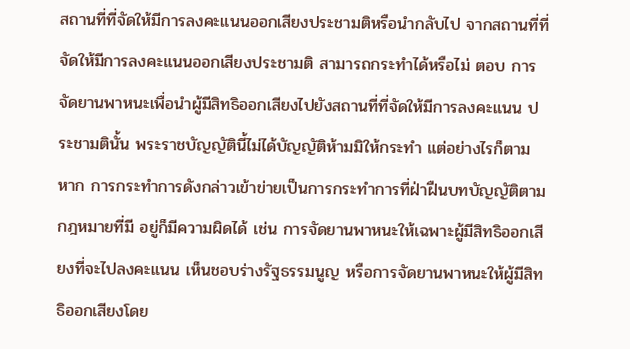สถานที่ที่จัดให้มีการลงคะแนนออกเสียงประชามติหรือนำกลับไป จากสถานที่ที่จัดให้มีการลงคะแนนออกเสียงประชามติ สามารถกระทำได้หรือไม่ ตอบ การจัดยานพาหนะเพื่อนำผู้มีสิทธิออกเสียงไปยังสถานที่ที่จัดให้มีการลงคะแนน ประชามตินั้น พระราชบัญญัตินี้ไม่ได้บัญญัติห้ามมิให้กระทำ แต่อย่างไรก็ตาม หาก การกระทำการดังกล่าวเข้าข่ายเป็นการกระทำการที่ฝ่าฝืนบทบัญญัติตามกฎหมายที่มี อยู่ก็มีความผิดได้ เช่น การจัดยานพาหนะให้เฉพาะผู้มีสิทธิออกเสียงที่จะไปลงคะแนน เห็นชอบร่างรัฐธรรมนูญ หรือการจัดยานพาหนะให้ผู้มีสิทธิออกเสียงโดย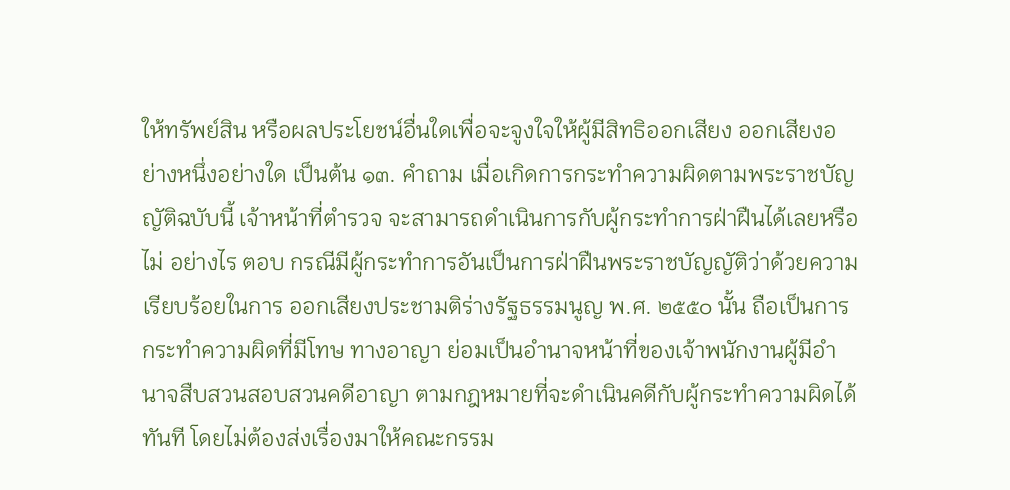ให้ทรัพย์สิน หรือผลประโยชน์อื่นใดเพื่อจะจูงใจให้ผู้มีสิทธิออกเสียง ออกเสียงอย่างหนึ่งอย่างใด เป็นต้น ๑๓. คำถาม เมื่อเกิดการกระทำความผิดตามพระราชบัญญัติฉบับนี้ เจ้าหน้าที่ตำรวจ จะสามารถดำเนินการกับผู้กระทำการฝ่าฝืนได้เลยหรือไม่ อย่างไร ตอบ กรณีมีผู้กระทำการอันเป็นการฝ่าฝืนพระราชบัญญัติว่าด้วยความเรียบร้อยในการ ออกเสียงประชามติร่างรัฐธรรมนูญ พ.ศ. ๒๕๕๐ นั้น ถือเป็นการกระทำความผิดที่มีโทษ ทางอาญา ย่อมเป็นอำนาจหน้าที่ของเจ้าพนักงานผู้มีอำนาจสืบสวนสอบสวนคดีอาญา ตามกฎหมายที่จะดำเนินคดีกับผู้กระทำความผิดได้ทันที โดยไม่ต้องส่งเรื่องมาให้คณะกรรม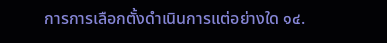การการเลือกตั้งดำเนินการแต่อย่างใด ๑๔.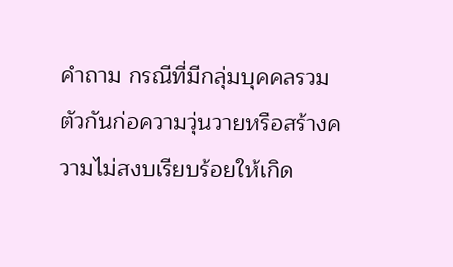คำถาม กรณีที่มีกลุ่มบุคคลรวมตัวกันก่อความวุ่นวายหรือสร้างความไม่สงบเรียบร้อยให้เกิด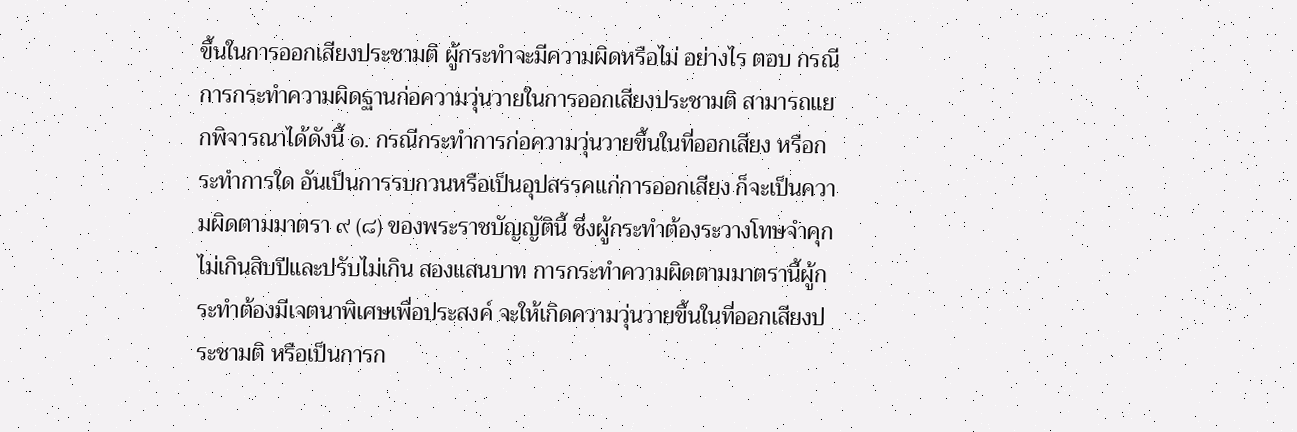ขึ้นในการออกเสียงประชามติ ผู้กระทำจะมีความผิดหรือไม่ อย่างไร ตอบ กรณีการกระทำความผิดฐานก่อความวุ่นวายในการออกเสียงประชามติ สามารถแยกพิจารณาได้ดังนี้ ๑. กรณีกระทำการก่อความวุ่นวายขึ้นในที่ออกเสียง หรือกระทำการใด อันเป็นการรบกวนหรือเป็นอุปสรรคแก่การออกเสียง ก็จะเป็นความผิดตามมาตรา ๙ (๘) ของพระราชบัญญัตินี้ ซึ่งผู้กระทำต้องระวางโทษจำคุกไม่เกินสิบปีและปรับไม่เกิน สองแสนบาท การกระทำความผิดตามมาตรานี้ผู้กระทำต้องมีเจตนาพิเศษเพื่อประสงค์ จะให้เกิดความวุ่นวายขึ้นในที่ออกเสียงประชามติ หรือเป็นการก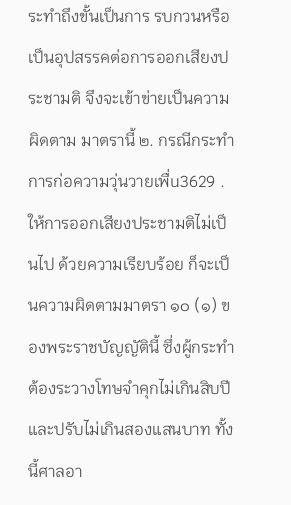ระทำถึงขั้นเป็นการ รบกวนหรือเป็นอุปสรรคต่อการออกเสียงประชามติ จึงจะเข้าข่ายเป็นความผิดตาม มาตรานี้ ๒. กรณีกระทำการก่อความวุ่นวายเพื่u3629 .ให้การออกเสียงประชามติไม่เป็นไป ด้วยความเรียบร้อย ก็จะเป็นความผิดตามมาตรา ๑๐ (๑) ของพระราชบัญญัตินี้ ซึ่งผู้กระทำต้องระวางโทษจำคุกไม่เกินสิบปีและปรับไม่เกินสองแสนบาท ทั้งนี้ศาลอา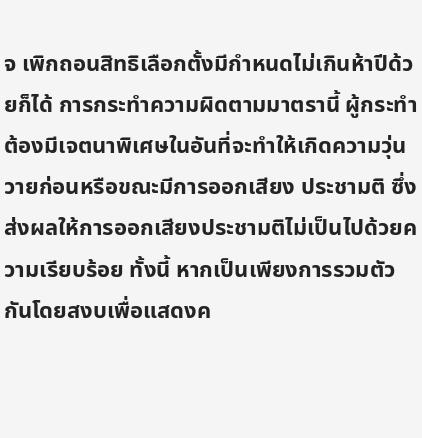จ เพิกถอนสิทธิเลือกตั้งมีกำหนดไม่เกินห้าปีด้วยก็ได้ การกระทำความผิดตามมาตรานี้ ผู้กระทำต้องมีเจตนาพิเศษในอันที่จะทำให้เกิดความวุ่นวายก่อนหรือขณะมีการออกเสียง ประชามติ ซึ่งส่งผลให้การออกเสียงประชามติไม่เป็นไปด้วยความเรียบร้อย ทั้งนี้ หากเป็นเพียงการรวมตัวกันโดยสงบเพื่อแสดงค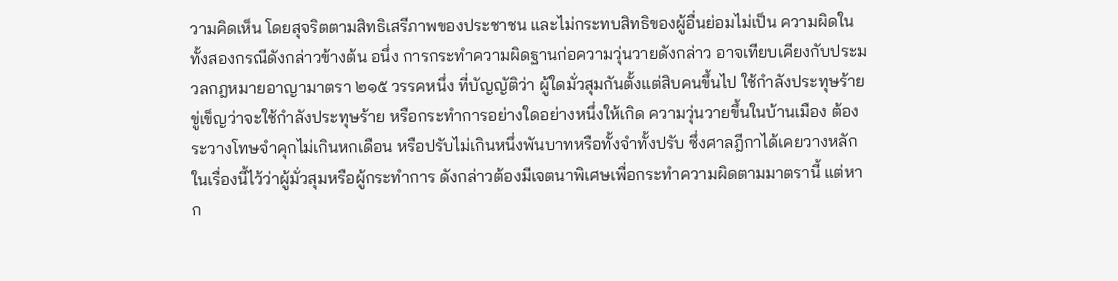วามคิดเห็น โดยสุจริตตามสิทธิเสรีภาพของประชาชน และไม่กระทบสิทธิของผู้อื่นย่อมไม่เป็น ความผิดในทั้งสองกรณีดังกล่าวข้างต้น อนึ่ง การกระทำความผิดฐานก่อความวุ่นวายดังกล่าว อาจเทียบเคียงกับประมวลกฎหมายอาญามาตรา ๒๑๕ วรรคหนึ่ง ที่บัญญัติว่า ผู้ใดมั่วสุมกันตั้งแต่สิบคนขึ้นไป ใช้กำลังประทุษร้าย ขู่เข็ญว่าจะใช้กำลังประทุษร้าย หรือกระทำการอย่างใดอย่างหนึ่งให้เกิด ความวุ่นวายขึ้นในบ้านเมือง ต้องระวางโทษจำคุกไม่เกินหกเดือน หรือปรับไม่เกินหนึ่งพันบาทหรือทั้งจำทั้งปรับ ซึ่งศาลฎีกาได้เคยวางหลักในเรื่องนี้ไว้ว่าผู้มั่วสุมหรือผู้กระทำการ ดังกล่าวต้องมีเจตนาพิเศษเพื่อกระทำความผิดตามมาตรานี้ แต่หาก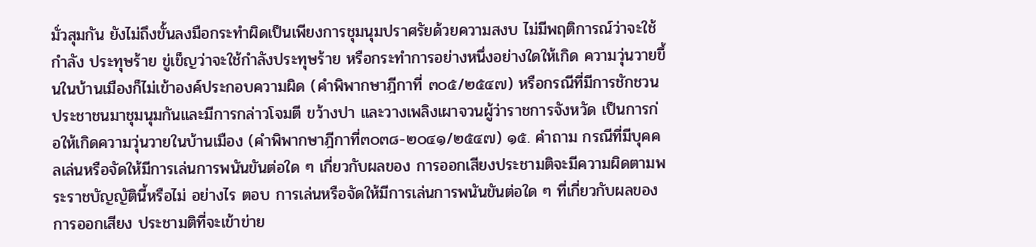มั่วสุมกัน ยังไม่ถึงขั้นลงมือกระทำผิดเป็นเพียงการชุมนุมปราศรัยด้วยความสงบ ไม่มีพฤติการณ์ว่าจะใช้กำลัง ประทุษร้าย ขู่เข็ญว่าจะใช้กำลังประทุษร้าย หรือกระทำการอย่างหนึ่งอย่างใดให้เกิด ความวุ่นวายขึ้นในบ้านเมืองก็ไม่เข้าองค์ประกอบความผิด (คำพิพากษาฎีกาที่ ๓๐๕/๒๕๔๗) หรือกรณีที่มีการชักชวนประชาชนมาชุมนุมกันและมีการกล่าวโจมตี ขว้างปา และวางเพลิงเผาจวนผู้ว่าราชการจังหวัด เป็นการก่อให้เกิดความวุ่นวายในบ้านเมือง (คำพิพากษาฎีกาที่๓๐๓๘-๒๐๔๑/๒๕๔๗) ๑๕. คำถาม กรณีที่มีบุคคลเล่นหรือจัดให้มีการเล่นการพนันขันต่อใด ๆ เกี่ยวกับผลของ การออกเสียงประชามติจะมีความผิดตามพระราชบัญญัตินี้หรือไม่ อย่างไร ตอบ การเล่นหรือจัดให้มีการเล่นการพนันขันต่อใด ๆ ที่เกี่ยวกับผลของการออกเสียง ประชามติที่จะเข้าข่าย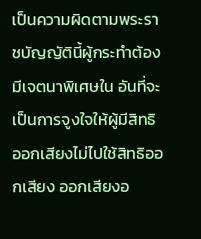เป็นความผิดตามพระราชบัญญัตินี้ผู้กระทำต้องมีเจตนาพิเศษใน อันที่จะเป็นการจูงใจให้ผู้มีสิทธิออกเสียงไม่ไปใช้สิทธิออกเสียง ออกเสียงอ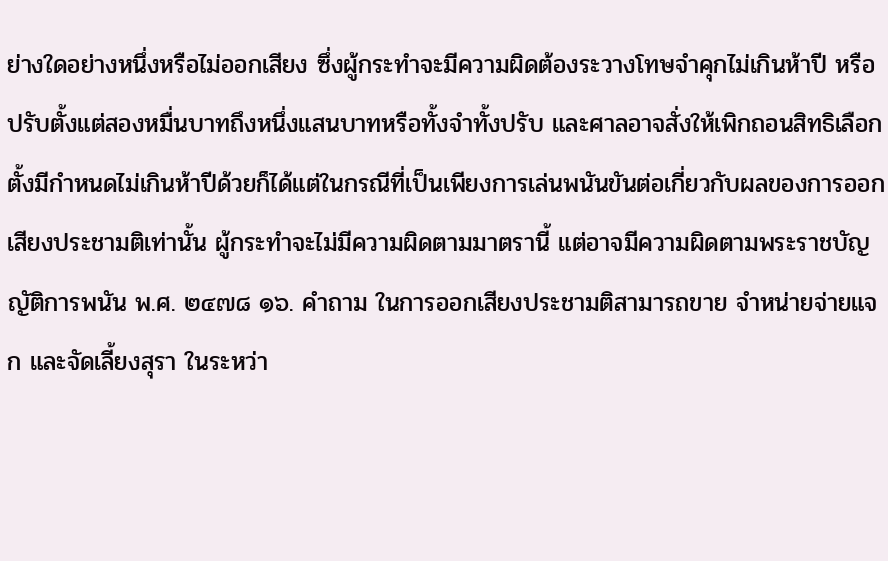ย่างใดอย่างหนึ่งหรือไม่ออกเสียง ซึ่งผู้กระทำจะมีความผิดต้องระวางโทษจำคุกไม่เกินห้าปี หรือปรับตั้งแต่สองหมื่นบาทถึงหนึ่งแสนบาทหรือทั้งจำทั้งปรับ และศาลอาจสั่งให้เพิกถอนสิทธิเลือกตั้งมีกำหนดไม่เกินห้าปีด้วยก็ได้แต่ในกรณีที่เป็นเพียงการเล่นพนันขันต่อเกี่ยวกับผลของการออกเสียงประชามติเท่านั้น ผู้กระทำจะไม่มีความผิดตามมาตรานี้ แต่อาจมีความผิดตามพระราชบัญญัติการพนัน พ.ศ. ๒๔๗๘ ๑๖. คำถาม ในการออกเสียงประชามติสามารถขาย จำหน่ายจ่ายแจก และจัดเลี้ยงสุรา ในระหว่า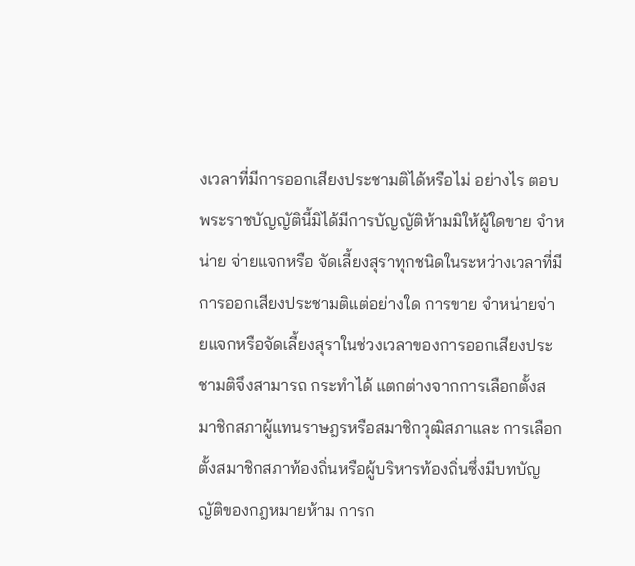งเวลาที่มีการออกเสียงประชามติได้หรือไม่ อย่างไร ตอบ พระราชบัญญัตินี้มิได้มีการบัญญัติห้ามมิให้ผู้ใดขาย จำหน่าย จ่ายแจกหรือ จัดเลี้ยงสุราทุกชนิดในระหว่างเวลาที่มีการออกเสียงประชามติแต่อย่างใด การขาย จำหน่ายจ่ายแจกหรือจัดเลี้ยงสุราในช่วงเวลาของการออกเสียงประชามติจึงสามารถ กระทำได้ แตกต่างจากการเลือกตั้งสมาชิกสภาผู้แทนราษฎรหรือสมาชิกวุฒิสภาและ การเลือกตั้งสมาชิกสภาท้องถิ่นหรือผู้บริหารท้องถิ่นซึ่งมีบทบัญญัติของกฎหมายห้าม การก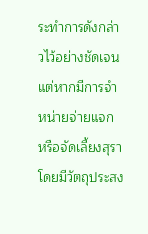ระทำการดังกล่าวไว้อย่างชัดเจน แต่หากมีการจำหน่ายจ่ายแจก หรือจัดเลี้ยงสุรา โดยมีวัตถุประสง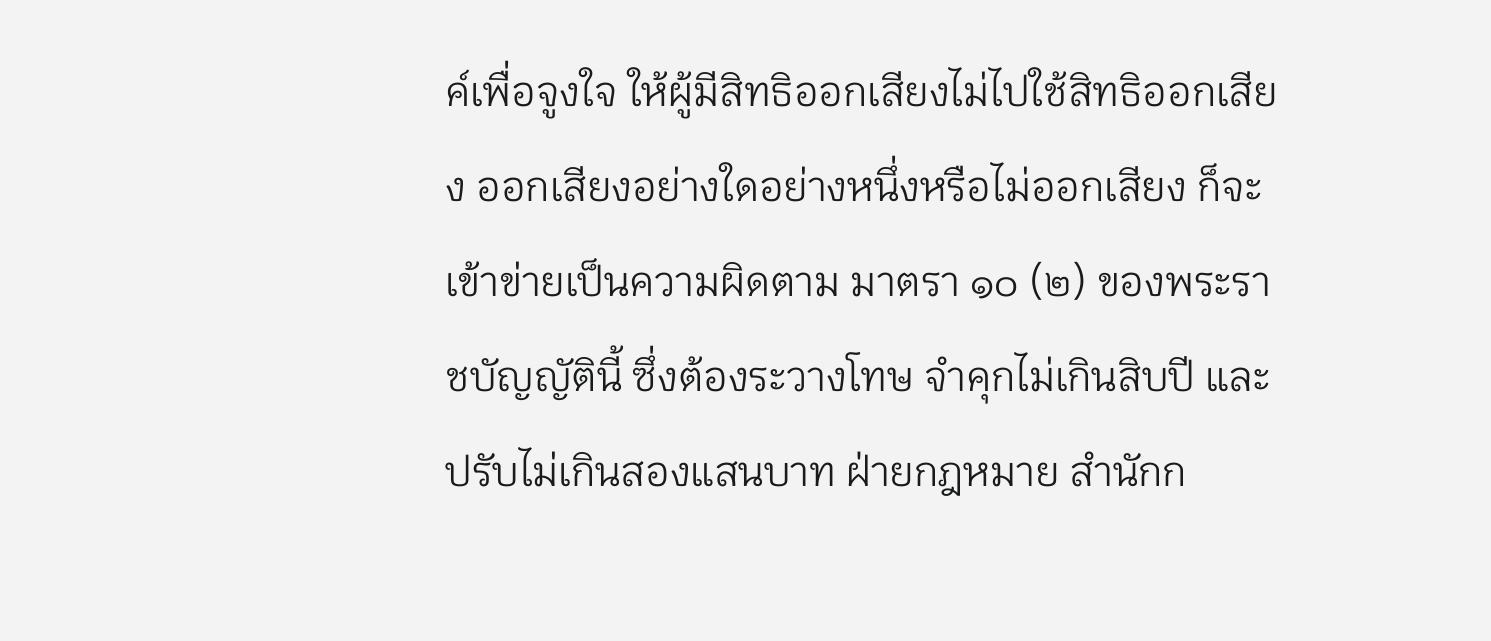ค์เพื่อจูงใจ ให้ผู้มีสิทธิออกเสียงไม่ไปใช้สิทธิออกเสียง ออกเสียงอย่างใดอย่างหนึ่งหรือไม่ออกเสียง ก็จะเข้าข่ายเป็นความผิดตาม มาตรา ๑๐ (๒) ของพระราชบัญญัตินี้ ซึ่งต้องระวางโทษ จำคุกไม่เกินสิบปี และปรับไม่เกินสองแสนบาท ฝ่ายกฎหมาย สำนักก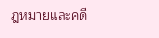ฎหมายและคดี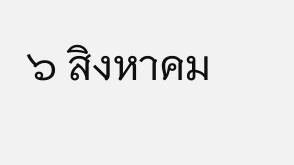๖ สิงหาคม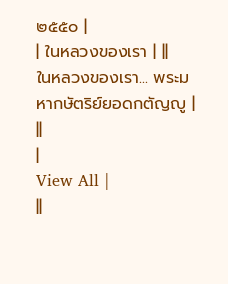๒๕๕๐ |
| ในหลวงของเรา | ||
ในหลวงของเรา... พระมหากษัตริย์ยอดกตัญญู |
||
|
View All |
||